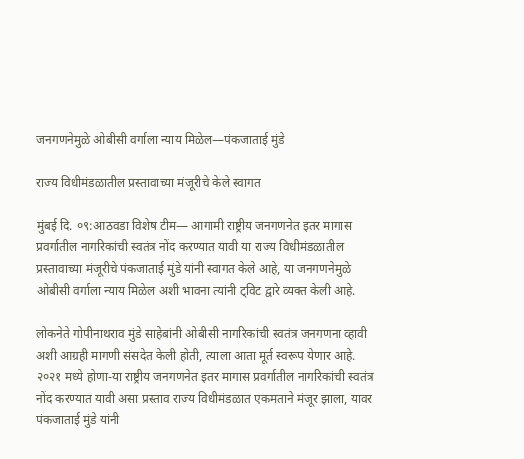जनगणनेमुळे ओबीसी वर्गाला न्याय मिळेल―पंकजाताई मुंडे

राज्य विधीमंडळातील प्रस्तावाच्या मंजूरीचे केले स्वागत

मुंबई दि. ०९:आठवडा विशेष टीम― आगामी राष्ट्रीय जनगणनेत इतर मागास प्रवर्गातील नागरिकांची स्वतंत्र नोंद करण्यात यावी या राज्य विधीमंडळातील प्रस्तावाच्या मंजूरीचे पंकजाताई मुंडे यांनी स्वागत केले आहे, या जनगणनेमुळे ओबीसी वर्गाला न्याय मिळेल अशी भावना त्यांनी ट्विट द्वारे व्यक्त केली आहे.

लोकनेते गोपीनाथराव मुंडे साहेबांनी ओबीसी नागरिकांची स्वतंत्र जनगणना व्हावी अशी आग्रही मागणी संसदेत केली होती, त्याला आता मूर्त स्वरूप येणार आहे. २०२१ मध्ये होणा-या राष्ट्रीय जनगणनेत इतर मागास प्रवर्गातील नागरिकांची स्वतंत्र नोंद करण्यात यावी असा प्रस्ताव राज्य विधीमंडळात एकमताने मंजूर झाला, यावर पंकजाताई मुंडे यांनी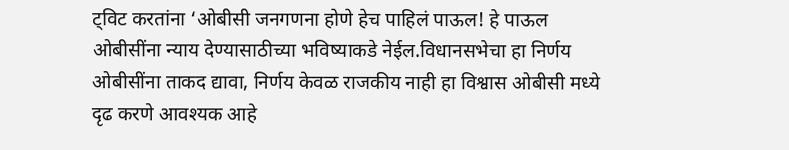ट्विट करतांना ‘ओबीसी जनगणना होणे हेच पाहिलं पाऊल! हे पाऊल ओबीसींना न्याय देण्यासाठीच्या भविष्याकडे नेईल.विधानसभेचा हा निर्णय ओबीसींना ताकद द्यावा, निर्णय केवळ राजकीय नाही हा विश्वास ओबीसी मध्ये दृढ करणे आवश्यक आहे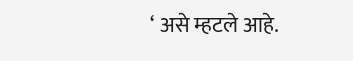‘ असे म्हटले आहे.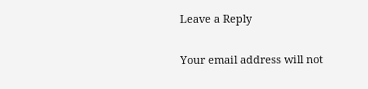Leave a Reply

Your email address will not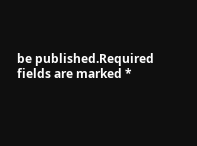be published.Required fields are marked *